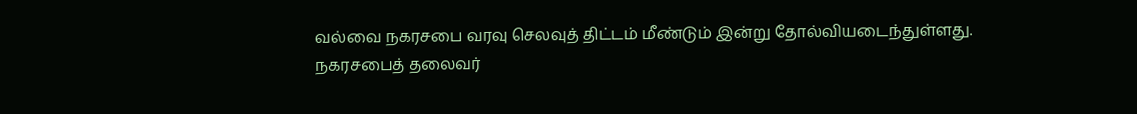வல்வை நகரசபை வரவு செலவுத் திட்டம் மீண்டும் இன்று தோல்வியடைந்துள்ளது.
நகரசபைத் தலைவர்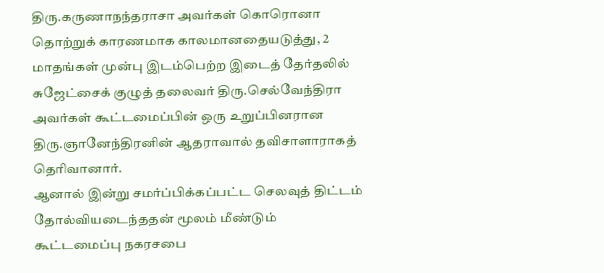திரு.கருணாநந்தராசா அவர்கள் கொரொனா தொற்றுக் காரணமாக காலமானதையடுத்து, 2 மாதங்கள் முன்பு இடம்பெற்ற இடைத் தேர்தலில் சுஜேட்சைக் குழுத் தலைவர் திரு.செல்வேந்திரா அவர்கள் கூட்டமைப்பின் ஒரு உறுப்பினரான திரு.ஞானேந்திரனின் ஆதராவால் தவிசாளாராகத் தெரிவானார்.
ஆனால் இன்று சமர்ப்பிக்கப்பட்ட செலவுத் திட்டம் தோல்வியடைந்ததன் மூலம் மீண்டும் கூட்டமைப்பு நகரசபை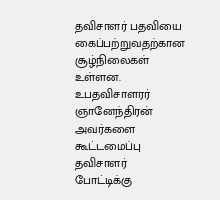தவிசாளர் பதவியை கைப்பற்றுவதற்கான சூழ்நிலைகள் உள்ளன.
உபதவிசாளரர் ஞானேந்திரன் அவர்களை கூட்டமைப்பு தவிசாளர் போட்டிக்கு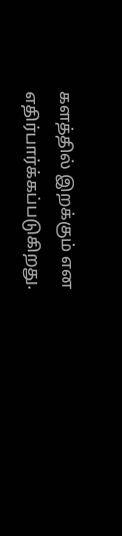களத்தில் இறக்கும் என எதிர்பார்க்கப்படுகிறது.